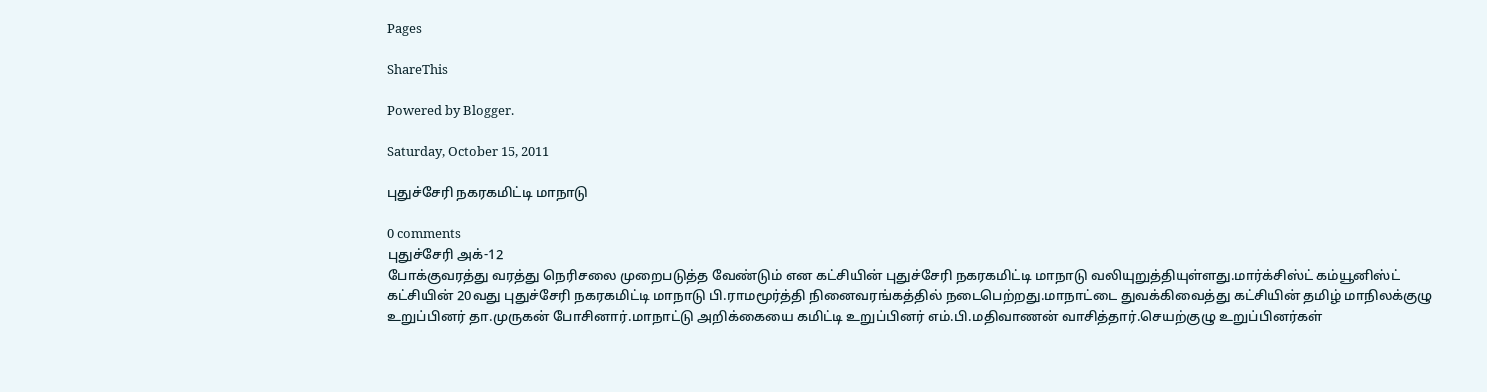Pages

ShareThis

Powered by Blogger.

Saturday, October 15, 2011

புதுச்சேரி நகரகமிட்டி மாநாடு

0 comments
புதுச்சேரி அக்-12
போக்குவரத்து வரத்து நெரிசலை முறைபடுத்த வேண்டும் என கட்சியின் புதுச்சேரி நகரகமிட்டி மாநாடு வலியுறுத்தியுள்ளது.மார்க்சிஸ்ட் கம்யூனிஸ்ட் கட்சியின் 20வது புதுச்சேரி நகரகமிட்டி மாநாடு பி.ராமமூர்த்தி நினைவரங்கத்தில் நடைபெற்றது.மாநாட்டை துவக்கிவைத்து கட்சியின் தமிழ் மாநிலக்குழு உறுப்பினர் தா.முருகன் போசினார்.மாநாட்டு அறிக்கையை கமிட்டி உறுப்பினர் எம்.பி.மதிவாணன் வாசித்தார்.செயற்குழு உறுப்பினர்கள்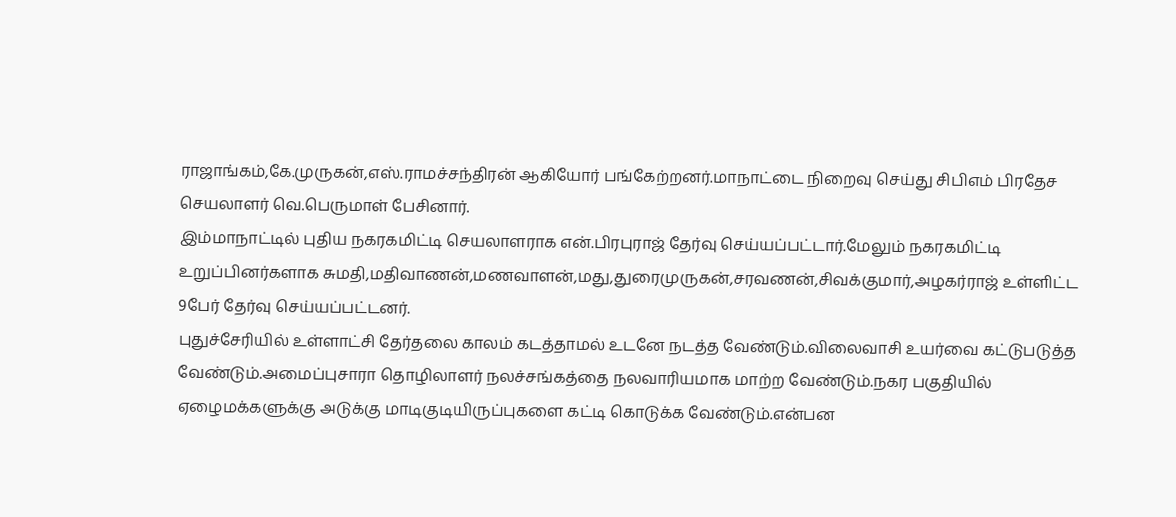ராஜாங்கம்,கே.முருகன்,எஸ்.ராமச்சந்திரன் ஆகியோர் பங்கேற்றனர்.மாநாட்டை நிறைவு செய்து சிபிஎம் பிரதேச செயலாளர் வெ.பெருமாள் பேசினார்.
இம்மாநாட்டில் புதிய நகரகமிட்டி செயலாளராக என்.பிரபுராஜ் தேர்வு செய்யப்பட்டார்.மேலும் நகரகமிட்டி உறுப்பினர்களாக சுமதி,மதிவாணன்,மணவாளன்,மது,துரைமுருகன்,சரவணன்,சிவக்குமார்,அழகர்ராஜ் உள்ளிட்ட 9பேர் தேர்வு செய்யப்பட்டனர்.
புதுச்சேரியில் உள்ளாட்சி தேர்தலை காலம் கடத்தாமல் உடனே நடத்த வேண்டும்.விலைவாசி உயர்வை கட்டுபடுத்த வேண்டும்.அமைப்புசாரா தொழிலாளர் நலச்சங்கத்தை நலவாரியமாக மாற்ற வேண்டும்.நகர பகுதியில் ஏழைமக்களுக்கு அடுக்கு மாடிகுடியிருப்புகளை கட்டி கொடுக்க வேண்டும்.என்பன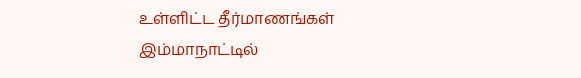உள்ளிட்ட தீர்மாணங்கள் இம்மாநாட்டில்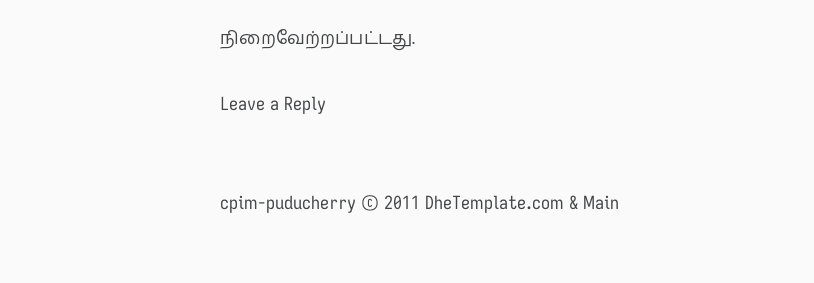நிறைவேற்றப்பட்டது.

Leave a Reply


cpim-puducherry © 2011 DheTemplate.com & Main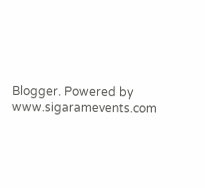Blogger. Powered by www.sigaramevents.com